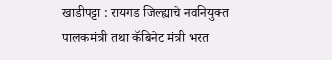खाडीपट्टा : रायगड जिल्ह्याचे नवनियुक्त पालकमंत्री तथा कॅबिनेट मंत्री भरत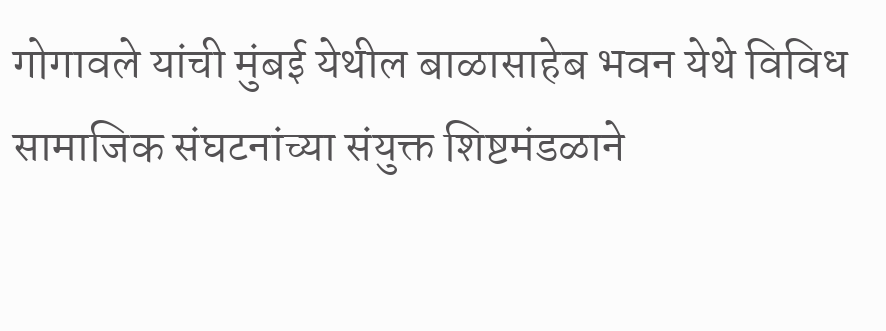गोगावले यांची मुंबई येथील बाळासाहेब भवन येथे विविध सामाजिक संघटनांच्या संयुक्त शिष्टमंडळाने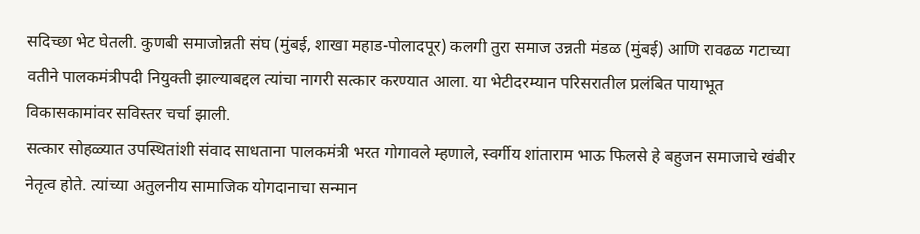सदिच्छा भेट घेतली. कुणबी समाजोन्नती संघ (मुंबई, शाखा महाड-पोलादपूर) कलगी तुरा समाज उन्नती मंडळ (मुंबई) आणि रावढळ गटाच्या वतीने पालकमंत्रीपदी नियुक्ती झाल्याबद्दल त्यांचा नागरी सत्कार करण्यात आला. या भेटीदरम्यान परिसरातील प्रलंबित पायाभूत विकासकामांवर सविस्तर चर्चा झाली.
सत्कार सोहळ्यात उपस्थितांशी संवाद साधताना पालकमंत्री भरत गोगावले म्हणाले, स्वर्गीय शांताराम भाऊ फिलसे हे बहुजन समाजाचे खंबीर नेतृत्व होते. त्यांच्या अतुलनीय सामाजिक योगदानाचा सन्मान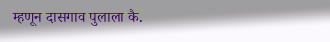म्हणून दासगाव पुलाला कै.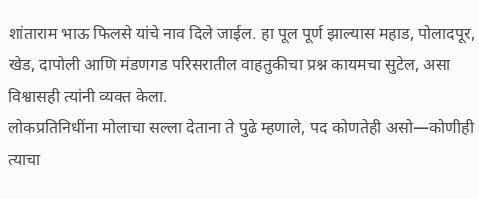शांताराम भाऊ फिलसे यांचे नाव दिले जाईल. हा पूल पूर्ण झाल्यास महाड, पोलादपूर, खेड, दापोली आणि मंडणगड परिसरातील वाहतुकीचा प्रश्न कायमचा सुटेल, असा विश्वासही त्यांनी व्यक्त केला.
लोकप्रतिनिधींना मोलाचा सल्ला देताना ते पुढे म्हणाले, पद कोणतेही असो—कोणीही त्याचा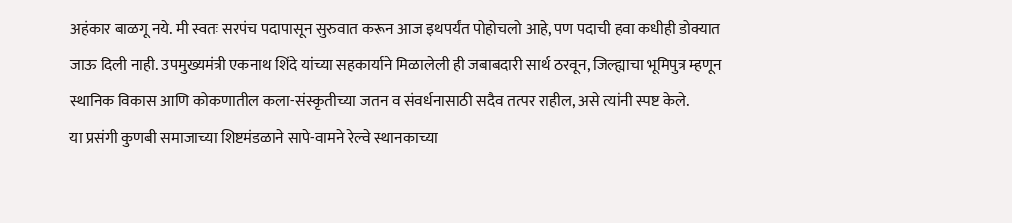अहंकार बाळगू नये. मी स्वतः सरपंच पदापासून सुरुवात करून आज इथपर्यंत पोहोचलो आहे, पण पदाची हवा कधीही डोक्यात जाऊ दिली नाही. उपमुख्यमंत्री एकनाथ शिंदे यांच्या सहकार्याने मिळालेली ही जबाबदारी सार्थ ठरवून, जिल्ह्याचा भूमिपुत्र म्हणून स्थानिक विकास आणि कोकणातील कला-संस्कृतीच्या जतन व संवर्धनासाठी सदैव तत्पर राहील, असे त्यांनी स्पष्ट केले.
या प्रसंगी कुणबी समाजाच्या शिष्टमंडळाने सापे-वामने रेल्वे स्थानकाच्या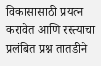विकासासाठी प्रयत्न करावेत आणि रस्त्याचा प्रलंबित प्रश्न तातडीने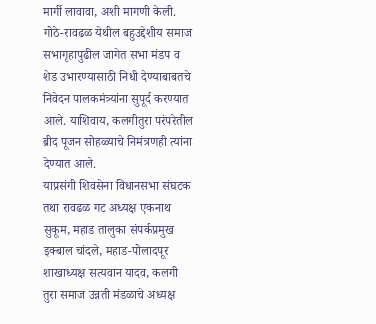मार्गी लावावा, अशी मागणी केली. गोठे-रावढळ येथील बहुउद्देशीय समाज सभागृहापुढील जागेत सभा मंडप व शेड उभारण्यासाठी निधी देण्याबाबतचे निवेदन पालकमंत्र्यांना सुपूर्द करण्यात आले. याशिवाय, कलगीतुरा परंपरेतील ब्रीद पूजन सोहळ्याचे निमंत्रणही त्यांना देण्यात आले.
याप्रसंगी शिवसेना विधानसभा संघटक तथा रावढळ गट अध्यक्ष एकनाथ सुकूम, महाड तालुका संपर्कप्रमुख इक्बाल चांदले, महाड-पोलादपूर शाखाध्यक्ष सत्यवान यादव, कलगी तुरा समाज उन्नती मंडळाचे अध्यक्ष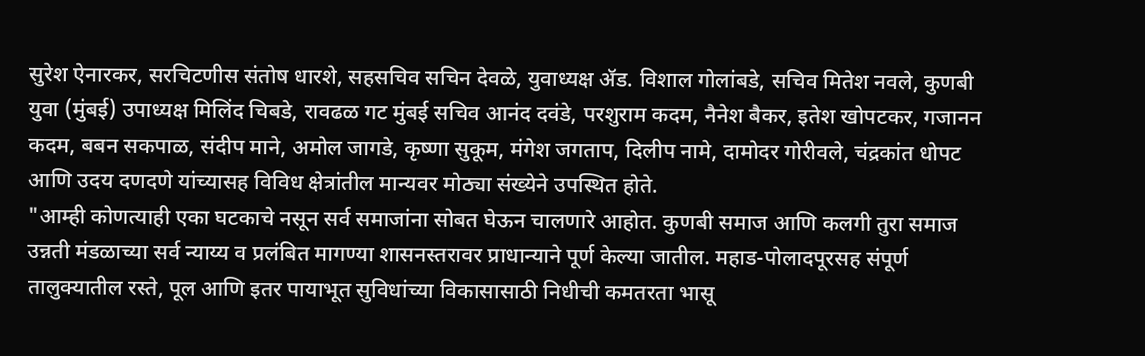सुरेश ऐनारकर, सरचिटणीस संतोष धारशे, सहसचिव सचिन देवळे, युवाध्यक्ष ॲड. विशाल गोलांबडे, सचिव मितेश नवले, कुणबी युवा (मुंबई) उपाध्यक्ष मिलिंद चिबडे, रावढळ गट मुंबई सचिव आनंद दवंडे, परशुराम कदम, नैनेश बैकर, इतेश खोपटकर, गजानन कदम, बबन सकपाळ, संदीप माने, अमोल जागडे, कृष्णा सुकूम, मंगेश जगताप, दिलीप नामे, दामोदर गोरीवले, चंद्रकांत धोपट आणि उदय दणदणे यांच्यासह विविध क्षेत्रांतील मान्यवर मोठ्या संख्येने उपस्थित होते.
"आम्ही कोणत्याही एका घटकाचे नसून सर्व समाजांना सोबत घेऊन चालणारे आहोत. कुणबी समाज आणि कलगी तुरा समाज उन्नती मंडळाच्या सर्व न्याय्य व प्रलंबित मागण्या शासनस्तरावर प्राधान्याने पूर्ण केल्या जातील. महाड-पोलादपूरसह संपूर्ण तालुक्यातील रस्ते, पूल आणि इतर पायाभूत सुविधांच्या विकासासाठी निधीची कमतरता भासू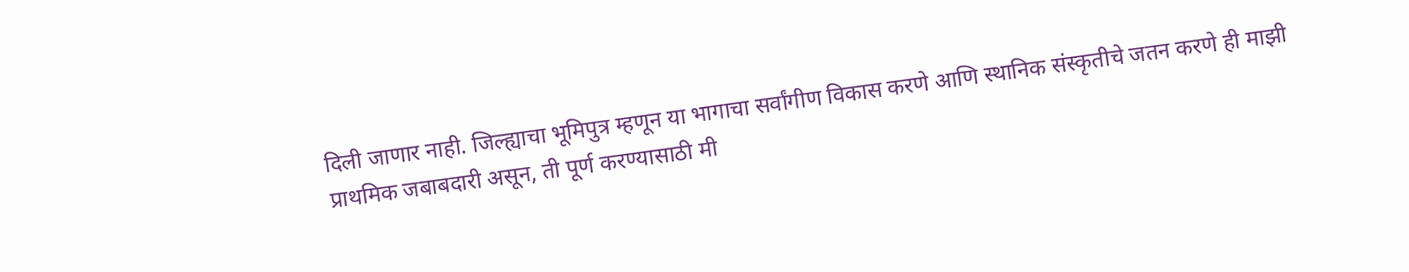दिली जाणार नाही. जिल्ह्याचा भूमिपुत्र म्हणून या भागाचा सर्वांगीण विकास करणे आणि स्थानिक संस्कृतीचे जतन करणे ही माझी प्राथमिक जबाबदारी असून, ती पूर्ण करण्यासाठी मी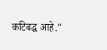कटिबद्ध आहे."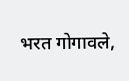भरत गोगावले,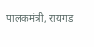पालकमंत्री, रायगड